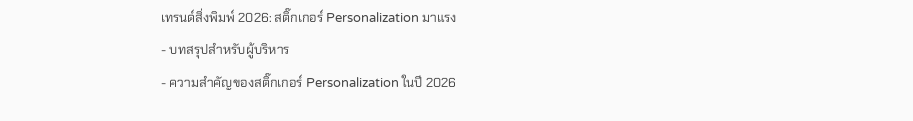เทรนด์สิ่งพิมพ์ 2026: สติ๊กเกอร์ Personalization มาแรง
- บทสรุปสำหรับผู้บริหาร
- ความสำคัญของสติ๊กเกอร์ Personalization ในปี 2026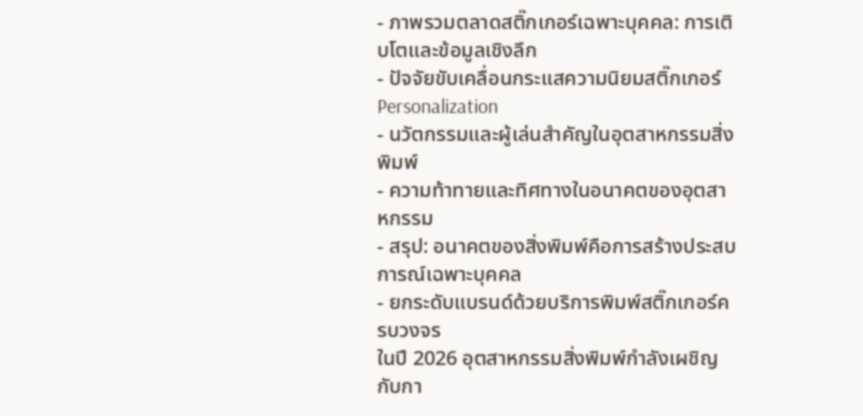- ภาพรวมตลาดสติ๊กเกอร์เฉพาะบุคคล: การเติบโตและข้อมูลเชิงลึก
- ปัจจัยขับเคลื่อนกระแสความนิยมสติ๊กเกอร์ Personalization
- นวัตกรรมและผู้เล่นสำคัญในอุตสาหกรรมสิ่งพิมพ์
- ความท้าทายและทิศทางในอนาคตของอุตสาหกรรม
- สรุป: อนาคตของสิ่งพิมพ์คือการสร้างประสบการณ์เฉพาะบุคคล
- ยกระดับแบรนด์ด้วยบริการพิมพ์สติ๊กเกอร์ครบวงจร
ในปี 2026 อุตสาหกรรมสิ่งพิมพ์กำลังเผชิญกับกา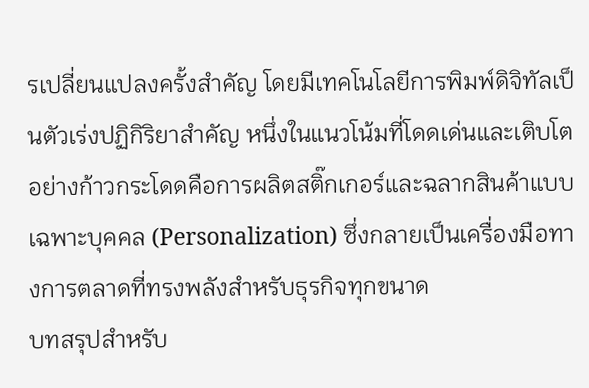รเปลี่ยนแปลงครั้งสำคัญ โดยมีเทคโนโลยีการพิมพ์ดิจิทัลเป็นตัวเร่งปฏิกิริยาสำคัญ หนึ่งในแนวโน้มที่โดดเด่นและเติบโตอย่างก้าวกระโดดคือการผลิตสติ๊กเกอร์และฉลากสินค้าแบบเฉพาะบุคคล (Personalization) ซึ่งกลายเป็นเครื่องมือทางการตลาดที่ทรงพลังสำหรับธุรกิจทุกขนาด
บทสรุปสำหรับ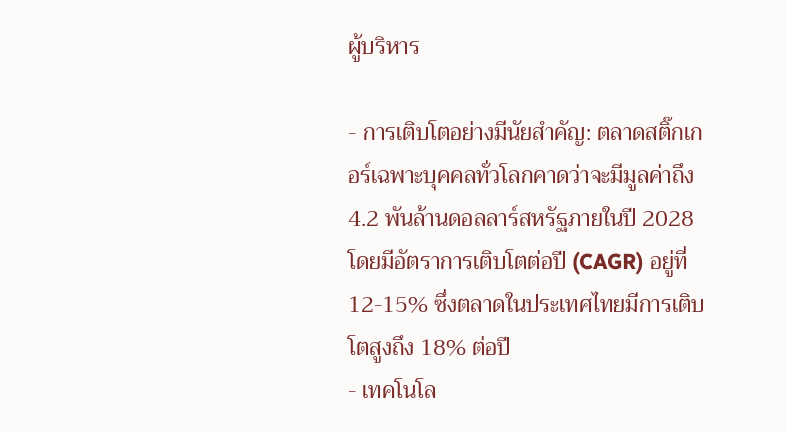ผู้บริหาร

- การเติบโตอย่างมีนัยสำคัญ: ตลาดสติ๊กเกอร์เฉพาะบุคคลทั่วโลกคาดว่าจะมีมูลค่าถึง 4.2 พันล้านดอลลาร์สหรัฐภายในปี 2028 โดยมีอัตราการเติบโตต่อปี (CAGR) อยู่ที่ 12-15% ซึ่งตลาดในประเทศไทยมีการเติบโตสูงถึง 18% ต่อปี
- เทคโนโล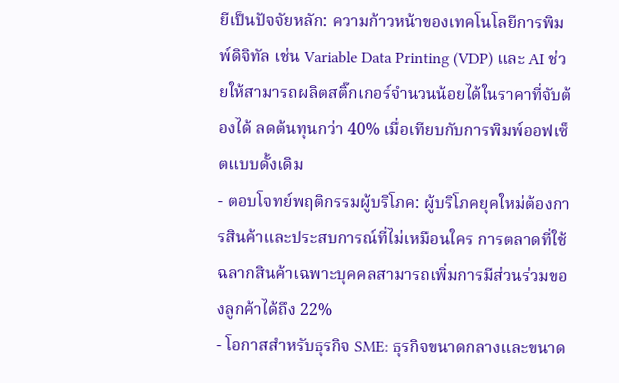ยีเป็นปัจจัยหลัก: ความก้าวหน้าของเทคโนโลยีการพิมพ์ดิจิทัล เช่น Variable Data Printing (VDP) และ AI ช่วยให้สามารถผลิตสติ๊กเกอร์จำนวนน้อยได้ในราคาที่จับต้องได้ ลดต้นทุนกว่า 40% เมื่อเทียบกับการพิมพ์ออฟเซ็ตแบบดั้งเดิม
- ตอบโจทย์พฤติกรรมผู้บริโภค: ผู้บริโภคยุคใหม่ต้องการสินค้าและประสบการณ์ที่ไม่เหมือนใคร การตลาดที่ใช้ฉลากสินค้าเฉพาะบุคคลสามารถเพิ่มการมีส่วนร่วมของลูกค้าได้ถึง 22%
- โอกาสสำหรับธุรกิจ SME: ธุรกิจขนาดกลางและขนาด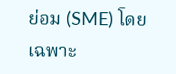ย่อม (SME) โดยเฉพาะ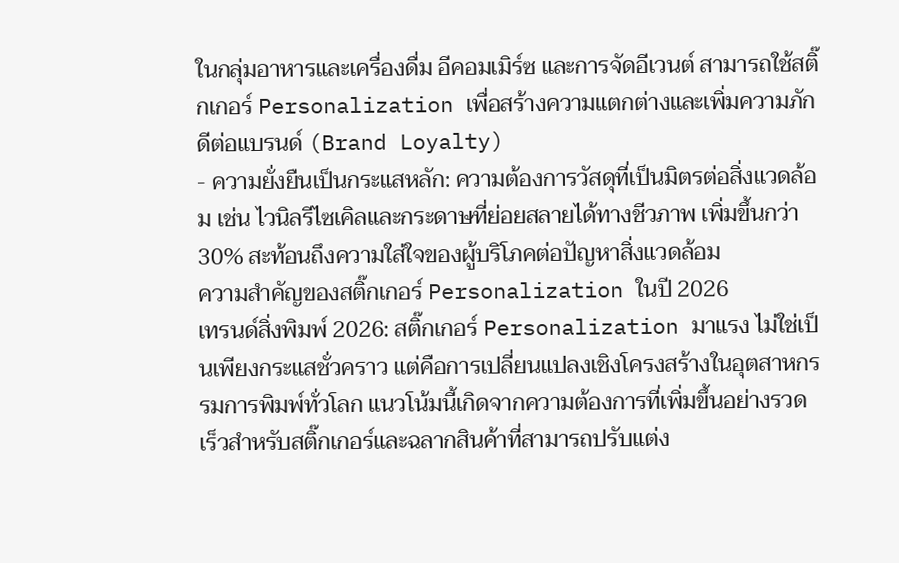ในกลุ่มอาหารและเครื่องดื่ม อีคอมเมิร์ซ และการจัดอีเวนต์ สามารถใช้สติ๊กเกอร์ Personalization เพื่อสร้างความแตกต่างและเพิ่มความภักดีต่อแบรนด์ (Brand Loyalty)
- ความยั่งยืนเป็นกระแสหลัก: ความต้องการวัสดุที่เป็นมิตรต่อสิ่งแวดล้อม เช่น ไวนิลรีไซเคิลและกระดาษที่ย่อยสลายได้ทางชีวภาพ เพิ่มขึ้นกว่า 30% สะท้อนถึงความใส่ใจของผู้บริโภคต่อปัญหาสิ่งแวดล้อม
ความสำคัญของสติ๊กเกอร์ Personalization ในปี 2026
เทรนด์สิ่งพิมพ์ 2026: สติ๊กเกอร์ Personalization มาแรง ไม่ใช่เป็นเพียงกระแสชั่วคราว แต่คือการเปลี่ยนแปลงเชิงโครงสร้างในอุตสาหกรรมการพิมพ์ทั่วโลก แนวโน้มนี้เกิดจากความต้องการที่เพิ่มขึ้นอย่างรวดเร็วสำหรับสติ๊กเกอร์และฉลากสินค้าที่สามารถปรับแต่ง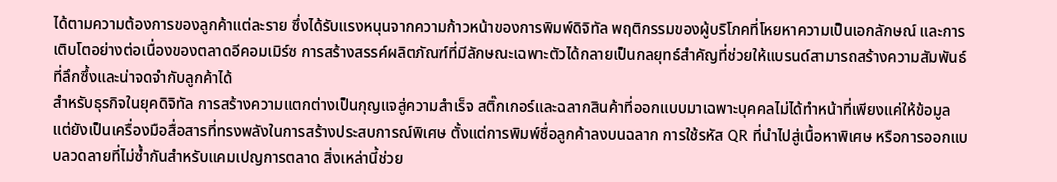ได้ตามความต้องการของลูกค้าแต่ละราย ซึ่งได้รับแรงหนุนจากความก้าวหน้าของการพิมพ์ดิจิทัล พฤติกรรมของผู้บริโภคที่โหยหาความเป็นเอกลักษณ์ และการเติบโตอย่างต่อเนื่องของตลาดอีคอมเมิร์ซ การสร้างสรรค์ผลิตภัณฑ์ที่มีลักษณะเฉพาะตัวได้กลายเป็นกลยุทธ์สำคัญที่ช่วยให้แบรนด์สามารถสร้างความสัมพันธ์ที่ลึกซึ้งและน่าจดจำกับลูกค้าได้
สำหรับธุรกิจในยุคดิจิทัล การสร้างความแตกต่างเป็นกุญแจสู่ความสำเร็จ สติ๊กเกอร์และฉลากสินค้าที่ออกแบบมาเฉพาะบุคคลไม่ได้ทำหน้าที่เพียงแค่ให้ข้อมูล แต่ยังเป็นเครื่องมือสื่อสารที่ทรงพลังในการสร้างประสบการณ์พิเศษ ตั้งแต่การพิมพ์ชื่อลูกค้าลงบนฉลาก การใช้รหัส QR ที่นำไปสู่เนื้อหาพิเศษ หรือการออกแบบลวดลายที่ไม่ซ้ำกันสำหรับแคมเปญการตลาด สิ่งเหล่านี้ช่วย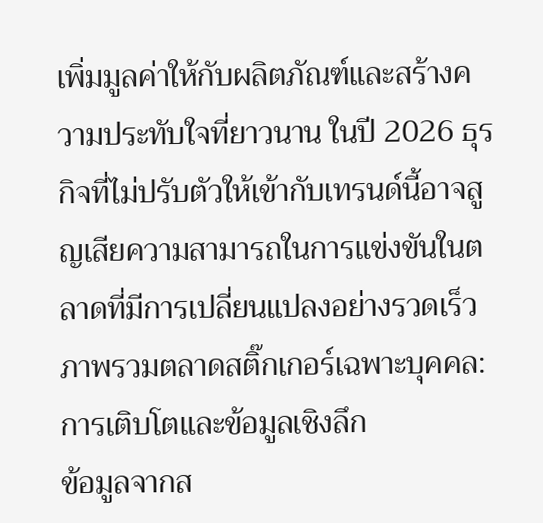เพิ่มมูลค่าให้กับผลิตภัณฑ์และสร้างความประทับใจที่ยาวนาน ในปี 2026 ธุรกิจที่ไม่ปรับตัวให้เข้ากับเทรนด์นี้อาจสูญเสียความสามารถในการแข่งขันในตลาดที่มีการเปลี่ยนแปลงอย่างรวดเร็ว
ภาพรวมตลาดสติ๊กเกอร์เฉพาะบุคคล: การเติบโตและข้อมูลเชิงลึก
ข้อมูลจากส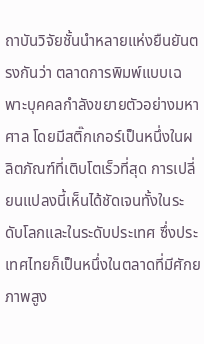ถาบันวิจัยชั้นนำหลายแห่งยืนยันตรงกันว่า ตลาดการพิมพ์แบบเฉพาะบุคคลกำลังขยายตัวอย่างมหาศาล โดยมีสติ๊กเกอร์เป็นหนึ่งในผลิตภัณฑ์ที่เติบโตเร็วที่สุด การเปลี่ยนแปลงนี้เห็นได้ชัดเจนทั้งในระดับโลกและในระดับประเทศ ซึ่งประเทศไทยก็เป็นหนึ่งในตลาดที่มีศักยภาพสูง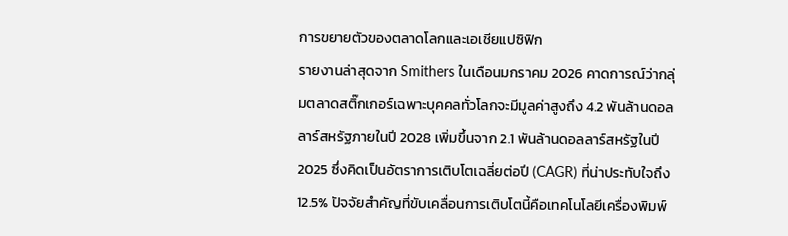การขยายตัวของตลาดโลกและเอเชียแปซิฟิก
รายงานล่าสุดจาก Smithers ในเดือนมกราคม 2026 คาดการณ์ว่ากลุ่มตลาดสติ๊กเกอร์เฉพาะบุคคลทั่วโลกจะมีมูลค่าสูงถึง 4.2 พันล้านดอลลาร์สหรัฐภายในปี 2028 เพิ่มขึ้นจาก 2.1 พันล้านดอลลาร์สหรัฐในปี 2025 ซึ่งคิดเป็นอัตราการเติบโตเฉลี่ยต่อปี (CAGR) ที่น่าประทับใจถึง 12.5% ปัจจัยสำคัญที่ขับเคลื่อนการเติบโตนี้คือเทคโนโลยีเครื่องพิมพ์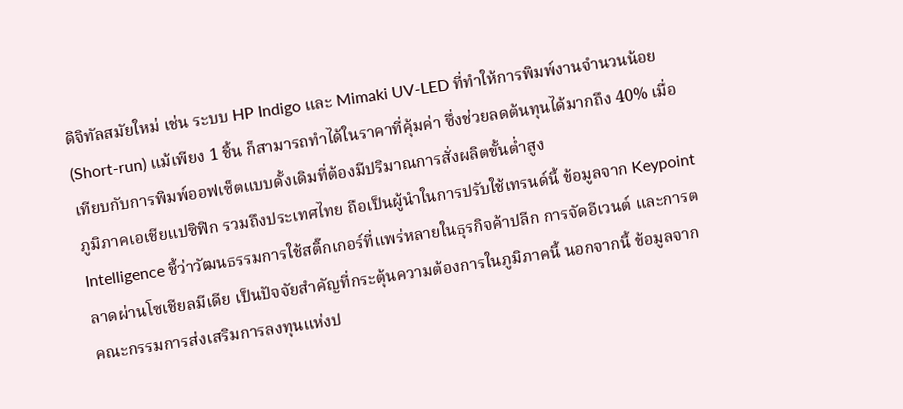ดิจิทัลสมัยใหม่ เช่น ระบบ HP Indigo และ Mimaki UV-LED ที่ทำให้การพิมพ์งานจำนวนน้อย (Short-run) แม้เพียง 1 ชิ้น ก็สามารถทำได้ในราคาที่คุ้มค่า ซึ่งช่วยลดต้นทุนได้มากถึง 40% เมื่อเทียบกับการพิมพ์ออฟเซ็ตแบบดั้งเดิมที่ต้องมีปริมาณการสั่งผลิตขั้นต่ำสูง
ภูมิภาคเอเชียแปซิฟิก รวมถึงประเทศไทย ถือเป็นผู้นำในการปรับใช้เทรนด์นี้ ข้อมูลจาก Keypoint Intelligence ชี้ว่าวัฒนธรรมการใช้สติ๊กเกอร์ที่แพร่หลายในธุรกิจค้าปลีก การจัดอีเวนต์ และการตลาดผ่านโซเชียลมีเดีย เป็นปัจจัยสำคัญที่กระตุ้นความต้องการในภูมิภาคนี้ นอกจากนี้ ข้อมูลจากคณะกรรมการส่งเสริมการลงทุนแห่งป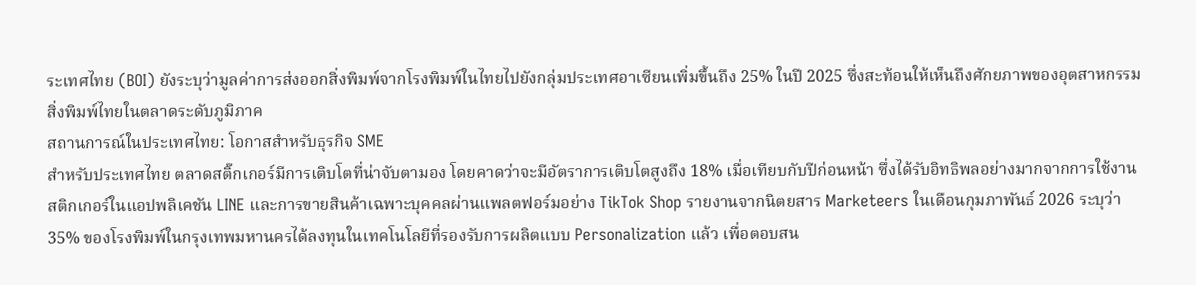ระเทศไทย (BOI) ยังระบุว่ามูลค่าการส่งออกสิ่งพิมพ์จากโรงพิมพ์ในไทยไปยังกลุ่มประเทศอาเซียนเพิ่มขึ้นถึง 25% ในปี 2025 ซึ่งสะท้อนให้เห็นถึงศักยภาพของอุตสาหกรรมสิ่งพิมพ์ไทยในตลาดระดับภูมิภาค
สถานการณ์ในประเทศไทย: โอกาสสำหรับธุรกิจ SME
สำหรับประเทศไทย ตลาดสติ๊กเกอร์มีการเติบโตที่น่าจับตามอง โดยคาดว่าจะมีอัตราการเติบโตสูงถึง 18% เมื่อเทียบกับปีก่อนหน้า ซึ่งได้รับอิทธิพลอย่างมากจากการใช้งานสติกเกอร์ในแอปพลิเคชัน LINE และการขายสินค้าเฉพาะบุคคลผ่านแพลตฟอร์มอย่าง TikTok Shop รายงานจากนิตยสาร Marketeers ในเดือนกุมภาพันธ์ 2026 ระบุว่า 35% ของโรงพิมพ์ในกรุงเทพมหานครได้ลงทุนในเทคโนโลยีที่รองรับการผลิตแบบ Personalization แล้ว เพื่อตอบสน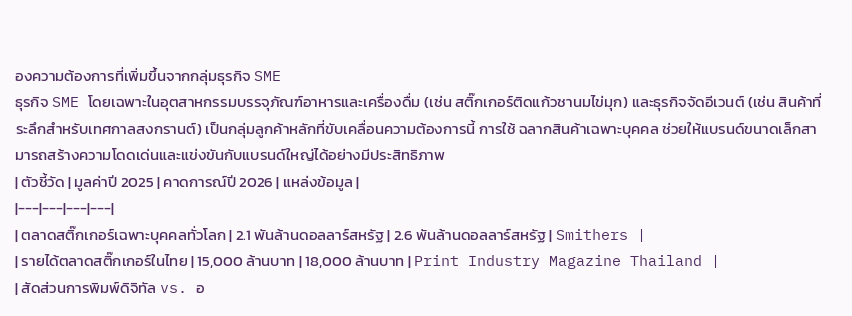องความต้องการที่เพิ่มขึ้นจากกลุ่มธุรกิจ SME
ธุรกิจ SME โดยเฉพาะในอุตสาหกรรมบรรจุภัณฑ์อาหารและเครื่องดื่ม (เช่น สติ๊กเกอร์ติดแก้วชานมไข่มุก) และธุรกิจจัดอีเวนต์ (เช่น สินค้าที่ระลึกสำหรับเทศกาลสงกรานต์) เป็นกลุ่มลูกค้าหลักที่ขับเคลื่อนความต้องการนี้ การใช้ ฉลากสินค้าเฉพาะบุคคล ช่วยให้แบรนด์ขนาดเล็กสามารถสร้างความโดดเด่นและแข่งขันกับแบรนด์ใหญ่ได้อย่างมีประสิทธิภาพ
| ตัวชี้วัด | มูลค่าปี 2025 | คาดการณ์ปี 2026 | แหล่งข้อมูล |
|---|---|---|---|
| ตลาดสติ๊กเกอร์เฉพาะบุคคลทั่วโลก | 2.1 พันล้านดอลลาร์สหรัฐ | 2.6 พันล้านดอลลาร์สหรัฐ | Smithers |
| รายได้ตลาดสติ๊กเกอร์ในไทย | 15,000 ล้านบาท | 18,000 ล้านบาท | Print Industry Magazine Thailand |
| สัดส่วนการพิมพ์ดิจิทัล vs. อ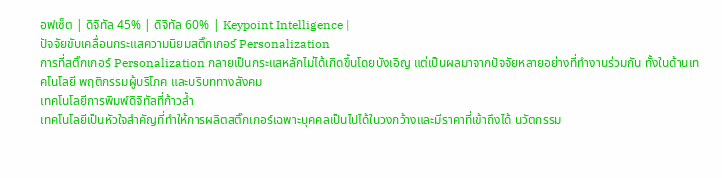อฟเซ็ต | ดิจิทัล 45% | ดิจิทัล 60% | Keypoint Intelligence |
ปัจจัยขับเคลื่อนกระแสความนิยมสติ๊กเกอร์ Personalization
การที่สติ๊กเกอร์ Personalization กลายเป็นกระแสหลักไม่ได้เกิดขึ้นโดยบังเอิญ แต่เป็นผลมาจากปัจจัยหลายอย่างที่ทำงานร่วมกัน ทั้งในด้านเทคโนโลยี พฤติกรรมผู้บริโภค และบริบททางสังคม
เทคโนโลยีการพิมพ์ดิจิทัลที่ก้าวล้ำ
เทคโนโลยีเป็นหัวใจสำคัญที่ทำให้การผลิตสติ๊กเกอร์เฉพาะบุคคลเป็นไปได้ในวงกว้างและมีราคาที่เข้าถึงได้ นวัตกรรม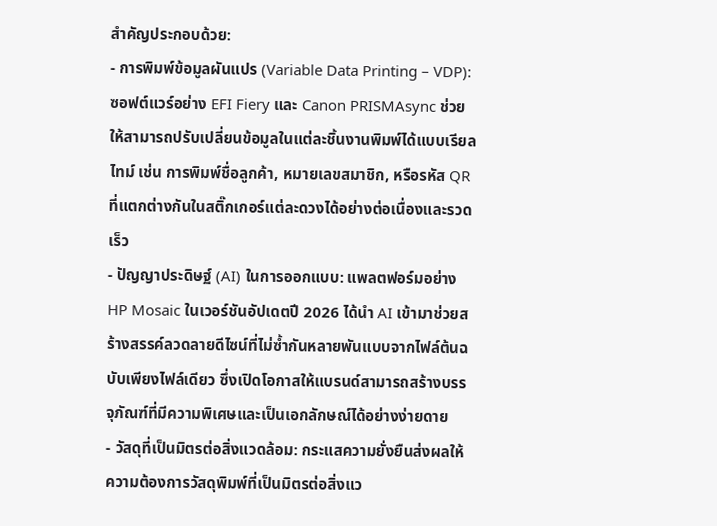สำคัญประกอบด้วย:
- การพิมพ์ข้อมูลผันแปร (Variable Data Printing – VDP): ซอฟต์แวร์อย่าง EFI Fiery และ Canon PRISMAsync ช่วยให้สามารถปรับเปลี่ยนข้อมูลในแต่ละชิ้นงานพิมพ์ได้แบบเรียลไทม์ เช่น การพิมพ์ชื่อลูกค้า, หมายเลขสมาชิก, หรือรหัส QR ที่แตกต่างกันในสติ๊กเกอร์แต่ละดวงได้อย่างต่อเนื่องและรวดเร็ว
- ปัญญาประดิษฐ์ (AI) ในการออกแบบ: แพลตฟอร์มอย่าง HP Mosaic ในเวอร์ชันอัปเดตปี 2026 ได้นำ AI เข้ามาช่วยสร้างสรรค์ลวดลายดีไซน์ที่ไม่ซ้ำกันหลายพันแบบจากไฟล์ต้นฉบับเพียงไฟล์เดียว ซึ่งเปิดโอกาสให้แบรนด์สามารถสร้างบรรจุภัณฑ์ที่มีความพิเศษและเป็นเอกลักษณ์ได้อย่างง่ายดาย
- วัสดุที่เป็นมิตรต่อสิ่งแวดล้อม: กระแสความยั่งยืนส่งผลให้ความต้องการวัสดุพิมพ์ที่เป็นมิตรต่อสิ่งแว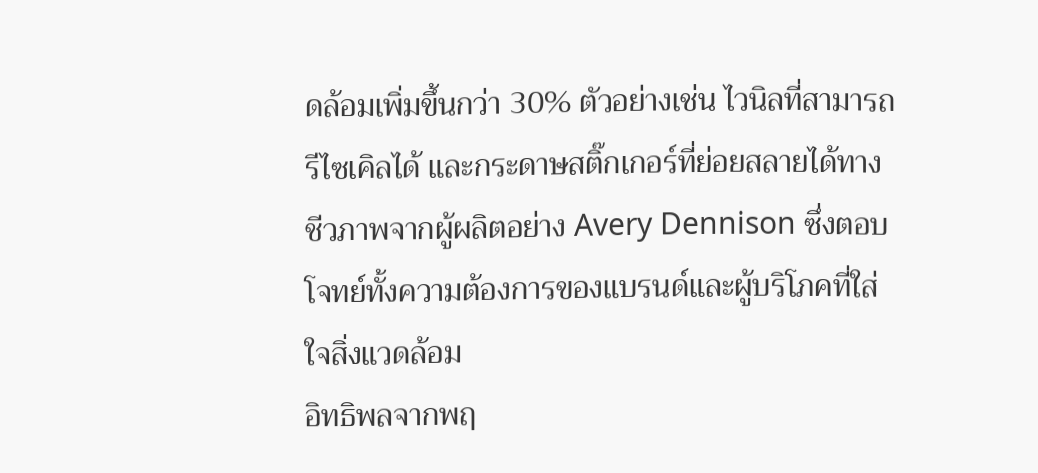ดล้อมเพิ่มขึ้นกว่า 30% ตัวอย่างเช่น ไวนิลที่สามารถรีไซเคิลได้ และกระดาษสติ๊กเกอร์ที่ย่อยสลายได้ทางชีวภาพจากผู้ผลิตอย่าง Avery Dennison ซึ่งตอบโจทย์ทั้งความต้องการของแบรนด์และผู้บริโภคที่ใส่ใจสิ่งแวดล้อม
อิทธิพลจากพฤ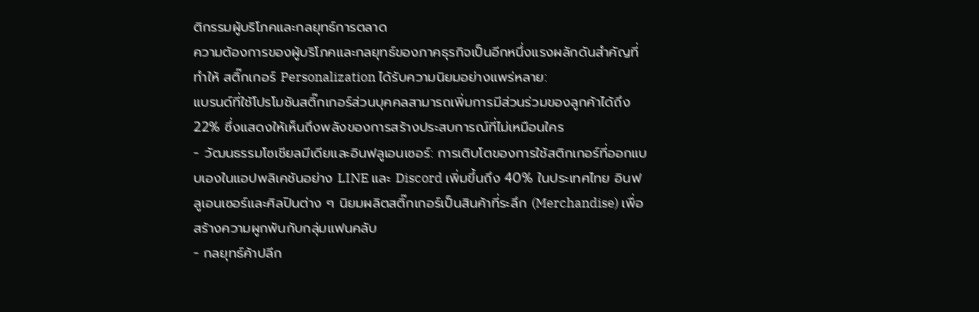ติกรรมผู้บริโภคและกลยุทธ์การตลาด
ความต้องการของผู้บริโภคและกลยุทธ์ของภาคธุรกิจเป็นอีกหนึ่งแรงผลักดันสำคัญที่ทำให้ สติ๊กเกอร์ Personalization ได้รับความนิยมอย่างแพร่หลาย:
แบรนด์ที่ใช้โปรโมชันสติ๊กเกอร์ส่วนบุคคลสามารถเพิ่มการมีส่วนร่วมของลูกค้าได้ถึง 22% ซึ่งแสดงให้เห็นถึงพลังของการสร้างประสบการณ์ที่ไม่เหมือนใคร
- วัฒนธรรมโซเชียลมีเดียและอินฟลูเอนเซอร์: การเติบโตของการใช้สติกเกอร์ที่ออกแบบเองในแอปพลิเคชันอย่าง LINE และ Discord เพิ่มขึ้นถึง 40% ในประเทศไทย อินฟลูเอนเซอร์และศิลปินต่าง ๆ นิยมผลิตสติ๊กเกอร์เป็นสินค้าที่ระลึก (Merchandise) เพื่อสร้างความผูกพันกับกลุ่มแฟนคลับ
- กลยุทธ์ค้าปลีก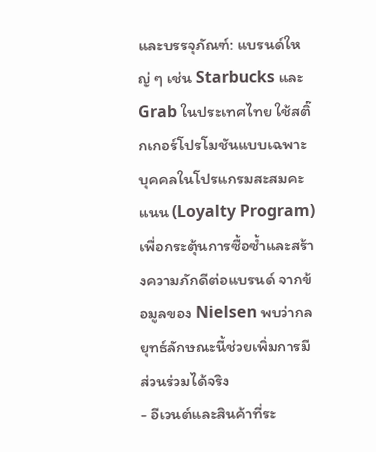และบรรจุภัณฑ์: แบรนด์ใหญ่ ๆ เช่น Starbucks และ Grab ในประเทศไทย ใช้สติ๊กเกอร์โปรโมชันแบบเฉพาะบุคคลในโปรแกรมสะสมคะแนน (Loyalty Program) เพื่อกระตุ้นการซื้อซ้ำและสร้างความภักดีต่อแบรนด์ จากข้อมูลของ Nielsen พบว่ากลยุทธ์ลักษณะนี้ช่วยเพิ่มการมีส่วนร่วมได้จริง
- อีเวนต์และสินค้าที่ระ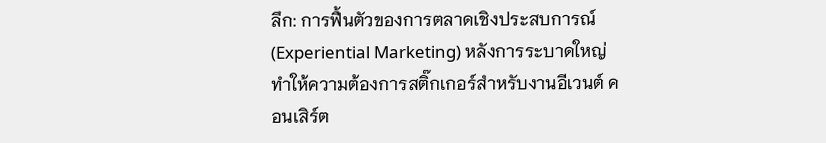ลึก: การฟื้นตัวของการตลาดเชิงประสบการณ์ (Experiential Marketing) หลังการระบาดใหญ่ ทำให้ความต้องการสติ๊กเกอร์สำหรับงานอีเวนต์ คอนเสิร์ต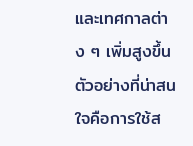และเทศกาลต่าง ๆ เพิ่มสูงขึ้น ตัวอย่างที่น่าสนใจคือการใช้ส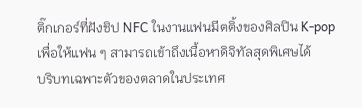ติ๊กเกอร์ที่ฝังชิป NFC ในงานแฟนมีตติ้งของศิลปิน K-pop เพื่อให้แฟน ๆ สามารถเข้าถึงเนื้อหาดิจิทัลสุดพิเศษได้
บริบทเฉพาะตัวของตลาดในประเทศ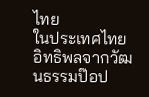ไทย
ในประเทศไทย อิทธิพลจากวัฒนธรรมป๊อป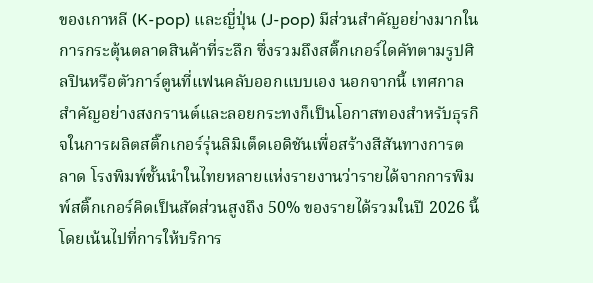ของเกาหลี (K-pop) และญี่ปุ่น (J-pop) มีส่วนสำคัญอย่างมากในการกระตุ้นตลาดสินค้าที่ระลึก ซึ่งรวมถึงสติ๊กเกอร์ไดคัทตามรูปศิลปินหรือตัวการ์ตูนที่แฟนคลับออกแบบเอง นอกจากนี้ เทศกาลสำคัญอย่างสงกรานต์และลอยกระทงก็เป็นโอกาสทองสำหรับธุรกิจในการผลิตสติ๊กเกอร์รุ่นลิมิเต็ดเอดิชันเพื่อสร้างสีสันทางการตลาด โรงพิมพ์ชั้นนำในไทยหลายแห่งรายงานว่ารายได้จากการพิมพ์สติ๊กเกอร์คิดเป็นสัดส่วนสูงถึง 50% ของรายได้รวมในปี 2026 นี้ โดยเน้นไปที่การให้บริการ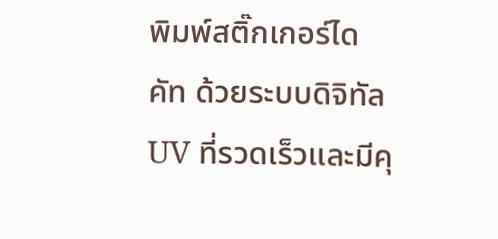พิมพ์สติ๊กเกอร์ไดคัท ด้วยระบบดิจิทัล UV ที่รวดเร็วและมีคุ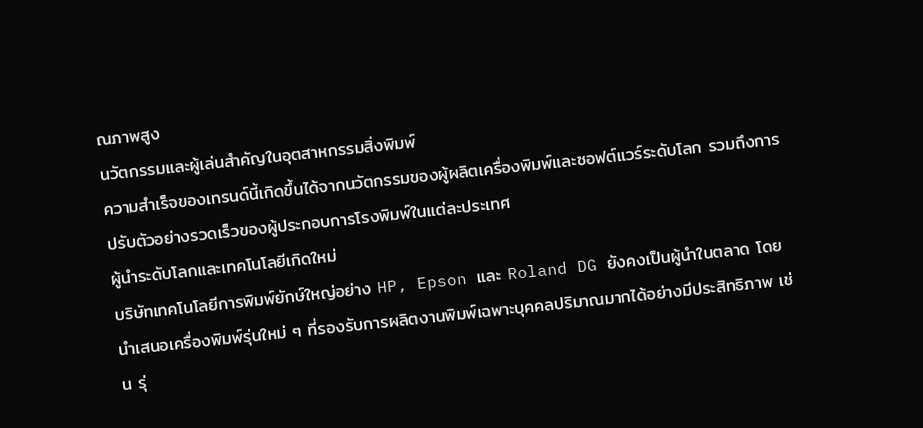ณภาพสูง
นวัตกรรมและผู้เล่นสำคัญในอุตสาหกรรมสิ่งพิมพ์
ความสำเร็จของเทรนด์นี้เกิดขึ้นได้จากนวัตกรรมของผู้ผลิตเครื่องพิมพ์และซอฟต์แวร์ระดับโลก รวมถึงการปรับตัวอย่างรวดเร็วของผู้ประกอบการโรงพิมพ์ในแต่ละประเทศ
ผู้นำระดับโลกและเทคโนโลยีเกิดใหม่
บริษัทเทคโนโลยีการพิมพ์ยักษ์ใหญ่อย่าง HP, Epson และ Roland DG ยังคงเป็นผู้นำในตลาด โดยนำเสนอเครื่องพิมพ์รุ่นใหม่ ๆ ที่รองรับการผลิตงานพิมพ์เฉพาะบุคคลปริมาณมากได้อย่างมีประสิทธิภาพ เช่น รุ่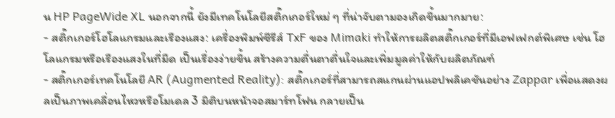น HP PageWide XL นอกจากนี้ ยังมีเทคโนโลยีสติ๊กเกอร์ใหม่ ๆ ที่น่าจับตามองเกิดขึ้นมากมาย:
- สติ๊กเกอร์โฮโลแกรมและเรืองแสง: เครื่องพิมพ์ซีรีส์ TxF ของ Mimaki ทำให้การผลิตสติ๊กเกอร์ที่มีเอฟเฟกต์พิเศษ เช่น โฮโลแกรมหรือเรืองแสงในที่มืด เป็นเรื่องง่ายขึ้น สร้างความตื่นตาตื่นใจและเพิ่มมูลค่าให้กับผลิตภัณฑ์
- สติ๊กเกอร์เทคโนโลยี AR (Augmented Reality): สติ๊กเกอร์ที่สามารถสแกนผ่านแอปพลิเคชันอย่าง Zappar เพื่อแสดงผลเป็นภาพเคลื่อนไหวหรือโมเดล 3 มิติบนหน้าจอสมาร์ทโฟน กลายเป็น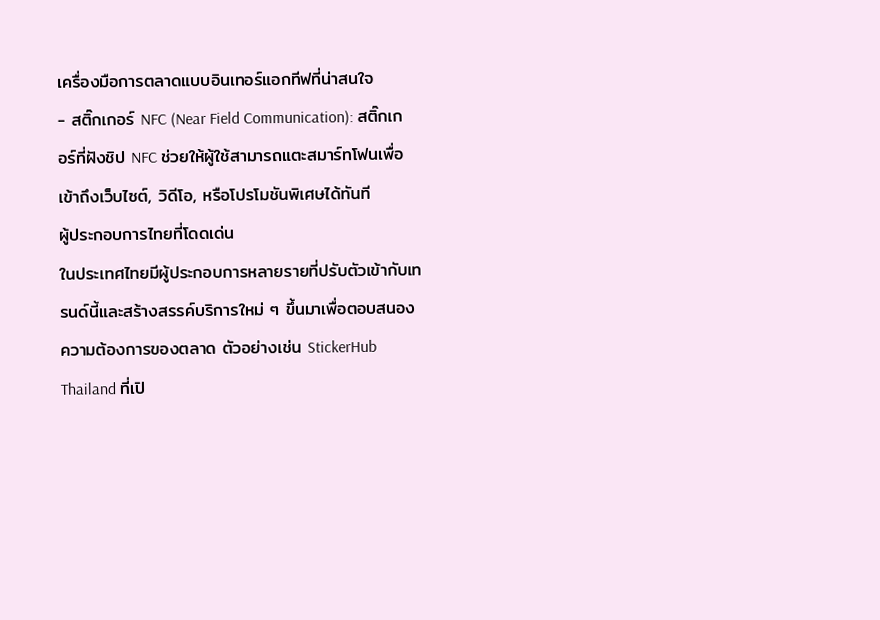เครื่องมือการตลาดแบบอินเทอร์แอกทีฟที่น่าสนใจ
- สติ๊กเกอร์ NFC (Near Field Communication): สติ๊กเกอร์ที่ฝังชิป NFC ช่วยให้ผู้ใช้สามารถแตะสมาร์ทโฟนเพื่อเข้าถึงเว็บไซต์, วิดีโอ, หรือโปรโมชันพิเศษได้ทันที
ผู้ประกอบการไทยที่โดดเด่น
ในประเทศไทยมีผู้ประกอบการหลายรายที่ปรับตัวเข้ากับเทรนด์นี้และสร้างสรรค์บริการใหม่ ๆ ขึ้นมาเพื่อตอบสนองความต้องการของตลาด ตัวอย่างเช่น StickerHub Thailand ที่เปิ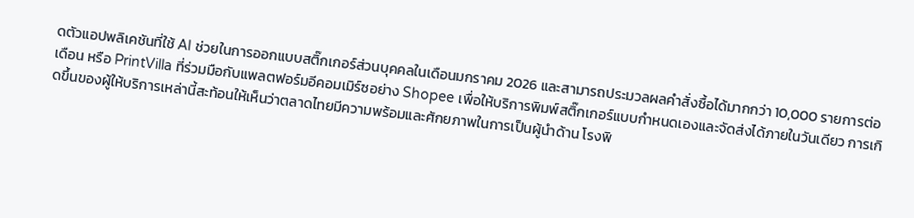ดตัวแอปพลิเคชันที่ใช้ AI ช่วยในการออกแบบสติ๊กเกอร์ส่วนบุคคลในเดือนมกราคม 2026 และสามารถประมวลผลคำสั่งซื้อได้มากกว่า 10,000 รายการต่อเดือน หรือ PrintVilla ที่ร่วมมือกับแพลตฟอร์มอีคอมเมิร์ซอย่าง Shopee เพื่อให้บริการพิมพ์สติ๊กเกอร์แบบกำหนดเองและจัดส่งได้ภายในวันเดียว การเกิดขึ้นของผู้ให้บริการเหล่านี้สะท้อนให้เห็นว่าตลาดไทยมีความพร้อมและศักยภาพในการเป็นผู้นำด้าน โรงพิ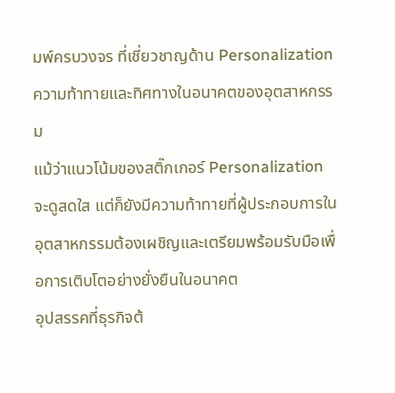มพ์ครบวงจร ที่เชี่ยวชาญด้าน Personalization
ความท้าทายและทิศทางในอนาคตของอุตสาหกรรม
แม้ว่าแนวโน้มของสติ๊กเกอร์ Personalization จะดูสดใส แต่ก็ยังมีความท้าทายที่ผู้ประกอบการในอุตสาหกรรมต้องเผชิญและเตรียมพร้อมรับมือเพื่อการเติบโตอย่างยั่งยืนในอนาคต
อุปสรรคที่ธุรกิจต้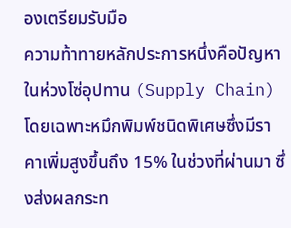องเตรียมรับมือ
ความท้าทายหลักประการหนึ่งคือปัญหาในห่วงโซ่อุปทาน (Supply Chain) โดยเฉพาะหมึกพิมพ์ชนิดพิเศษซึ่งมีราคาเพิ่มสูงขึ้นถึง 15% ในช่วงที่ผ่านมา ซึ่งส่งผลกระท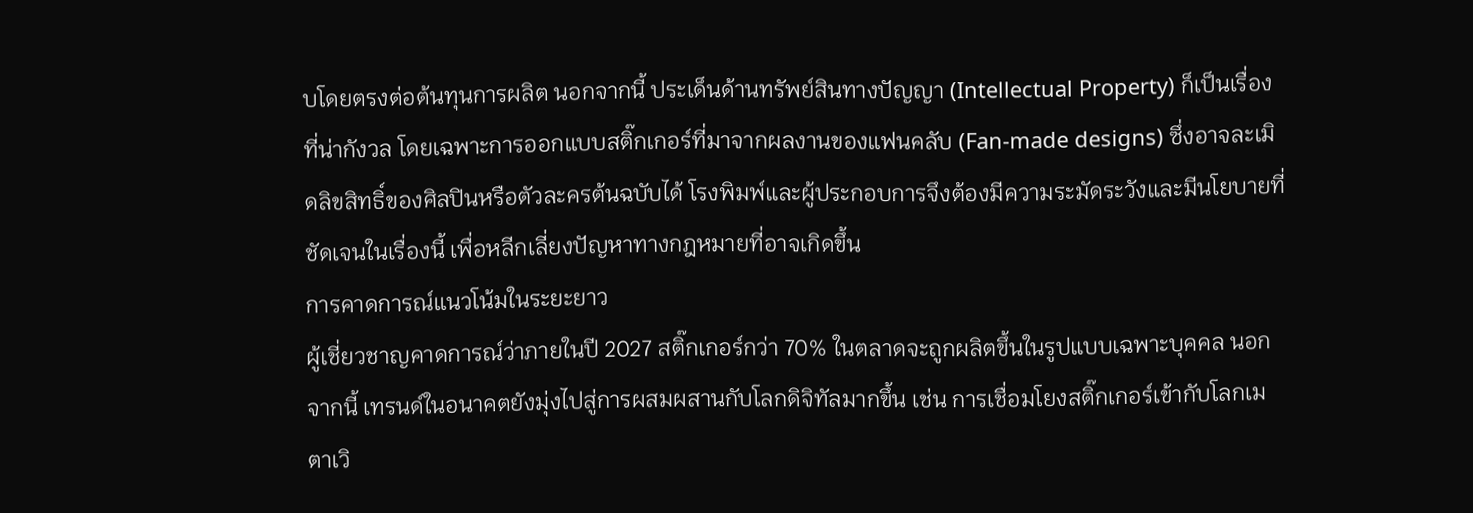บโดยตรงต่อต้นทุนการผลิต นอกจากนี้ ประเด็นด้านทรัพย์สินทางปัญญา (Intellectual Property) ก็เป็นเรื่องที่น่ากังวล โดยเฉพาะการออกแบบสติ๊กเกอร์ที่มาจากผลงานของแฟนคลับ (Fan-made designs) ซึ่งอาจละเมิดลิขสิทธิ์ของศิลปินหรือตัวละครต้นฉบับได้ โรงพิมพ์และผู้ประกอบการจึงต้องมีความระมัดระวังและมีนโยบายที่ชัดเจนในเรื่องนี้ เพื่อหลีกเลี่ยงปัญหาทางกฎหมายที่อาจเกิดขึ้น
การคาดการณ์แนวโน้มในระยะยาว
ผู้เชี่ยวชาญคาดการณ์ว่าภายในปี 2027 สติ๊กเกอร์กว่า 70% ในตลาดจะถูกผลิตขึ้นในรูปแบบเฉพาะบุคคล นอกจากนี้ เทรนด์ในอนาคตยังมุ่งไปสู่การผสมผสานกับโลกดิจิทัลมากขึ้น เช่น การเชื่อมโยงสติ๊กเกอร์เข้ากับโลกเมตาเวิ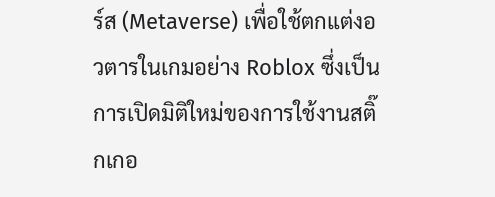ร์ส (Metaverse) เพื่อใช้ตกแต่งอวตารในเกมอย่าง Roblox ซึ่งเป็นการเปิดมิติใหม่ของการใช้งานสติ๊กเกอ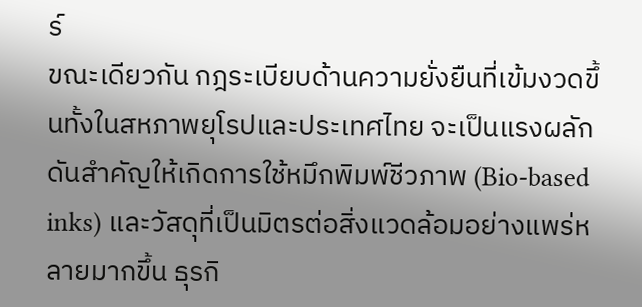ร์
ขณะเดียวกัน กฎระเบียบด้านความยั่งยืนที่เข้มงวดขึ้นทั้งในสหภาพยุโรปและประเทศไทย จะเป็นแรงผลักดันสำคัญให้เกิดการใช้หมึกพิมพ์ชีวภาพ (Bio-based inks) และวัสดุที่เป็นมิตรต่อสิ่งแวดล้อมอย่างแพร่หลายมากขึ้น ธุรกิ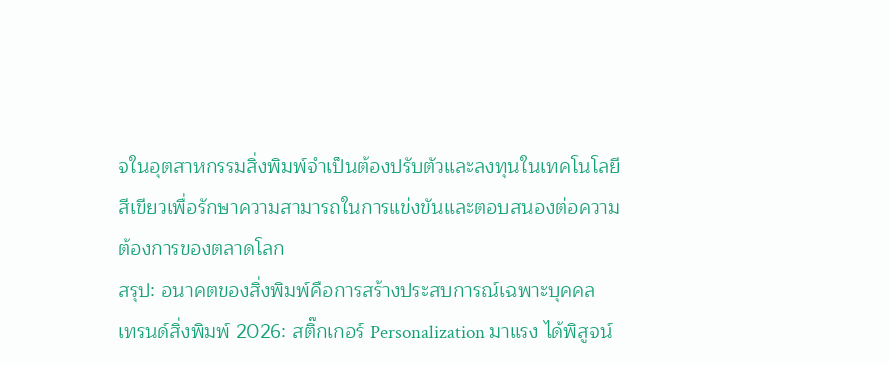จในอุตสาหกรรมสิ่งพิมพ์จำเป็นต้องปรับตัวและลงทุนในเทคโนโลยีสีเขียวเพื่อรักษาความสามารถในการแข่งขันและตอบสนองต่อความต้องการของตลาดโลก
สรุป: อนาคตของสิ่งพิมพ์คือการสร้างประสบการณ์เฉพาะบุคคล
เทรนด์สิ่งพิมพ์ 2026: สติ๊กเกอร์ Personalization มาแรง ได้พิสูจน์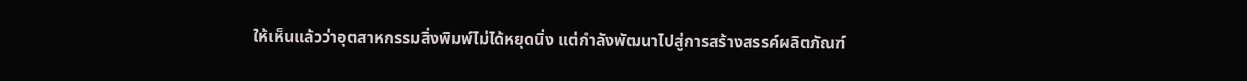ให้เห็นแล้วว่าอุตสาหกรรมสิ่งพิมพ์ไม่ได้หยุดนิ่ง แต่กำลังพัฒนาไปสู่การสร้างสรรค์ผลิตภัณฑ์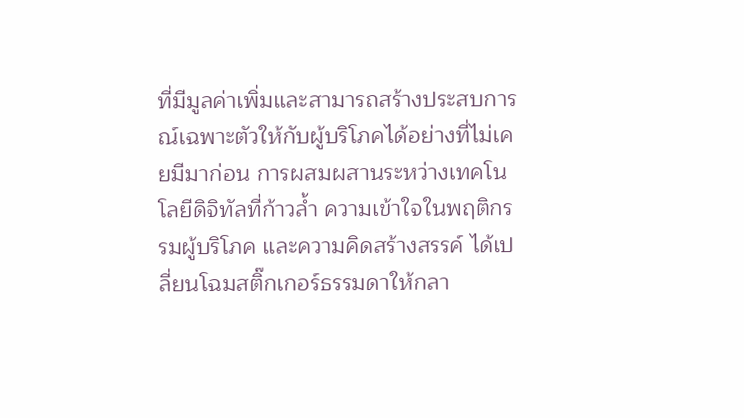ที่มีมูลค่าเพิ่มและสามารถสร้างประสบการณ์เฉพาะตัวให้กับผู้บริโภคได้อย่างที่ไม่เคยมีมาก่อน การผสมผสานระหว่างเทคโนโลยีดิจิทัลที่ก้าวล้ำ ความเข้าใจในพฤติกรรมผู้บริโภค และความคิดสร้างสรรค์ ได้เปลี่ยนโฉมสติ๊กเกอร์ธรรมดาให้กลา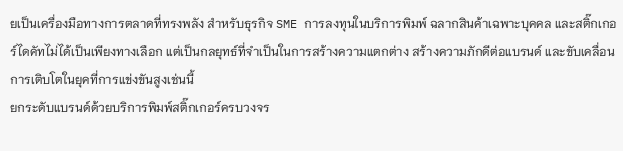ยเป็นเครื่องมือทางการตลาดที่ทรงพลัง สำหรับธุรกิจ SME การลงทุนในบริการพิมพ์ ฉลากสินค้าเฉพาะบุคคล และสติ๊กเกอร์ไดคัทไม่ได้เป็นเพียงทางเลือก แต่เป็นกลยุทธ์ที่จำเป็นในการสร้างความแตกต่าง สร้างความภักดีต่อแบรนด์ และขับเคลื่อนการเติบโตในยุคที่การแข่งขันสูงเช่นนี้
ยกระดับแบรนด์ด้วยบริการพิมพ์สติ๊กเกอร์ครบวงจร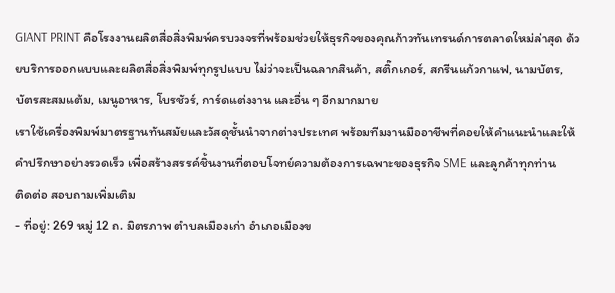GIANT PRINT คือโรงงานผลิตสื่อสิ่งพิมพ์ครบวงจรที่พร้อมช่วยให้ธุรกิจของคุณก้าวทันเทรนด์การตลาดใหม่ล่าสุด ด้วยบริการออกแบบและผลิตสื่อสิ่งพิมพ์ทุกรูปแบบ ไม่ว่าจะเป็นฉลากสินค้า, สติ๊กเกอร์, สกรีนแก้วกาแฟ, นามบัตร, บัตรสะสมแต้ม, เมนูอาหาร, โบรชัวร์, การ์ดแต่งงาน และอื่น ๆ อีกมากมาย
เราใช้เครื่องพิมพ์มาตรฐานทันสมัยและวัสดุชั้นนำจากต่างประเทศ พร้อมทีมงานมืออาชีพที่คอยให้คำแนะนำและให้คำปรึกษาอย่างรวดเร็ว เพื่อสร้างสรรค์ชิ้นงานที่ตอบโจทย์ความต้องการเฉพาะของธุรกิจ SME และลูกค้าทุกท่าน
ติดต่อ สอบถามเพิ่มเติม
- ที่อยู่: 269 หมู่ 12 ถ. มิตรภาพ ตำบลเมืองเก่า อำเภอเมืองข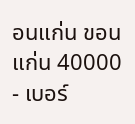อนแก่น ขอนแก่น 40000
- เบอร์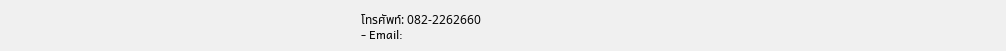โทรศัพท์: 082-2262660
- Email: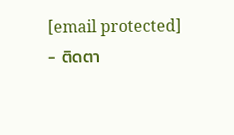[email protected]
- ติดตา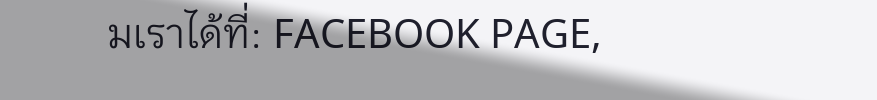มเราได้ที่: FACEBOOK PAGE,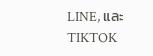LINE, และ TIKTOK